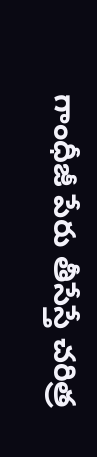గాంధీజీ పేరు తీసేస్తే చరిత్ర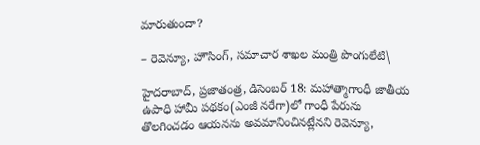మారుతుందా?

– రెవెన్యూ, హౌసింగ్‌, సమాచార శాఖల మంత్రి పొంగులేటి\

హైదరాబాద్‌, ప్రజాతంత్ర, డిసెంబర్‌ 18: మహాత్మాగాంధీ జాతీయ ఉపాధి హామీ పథకం(ఎంజీ నరేగా)లో గాంధీ పేరును తొలగించడం ఆయనను అవమానించినట్లేనని రెవెన్యూ,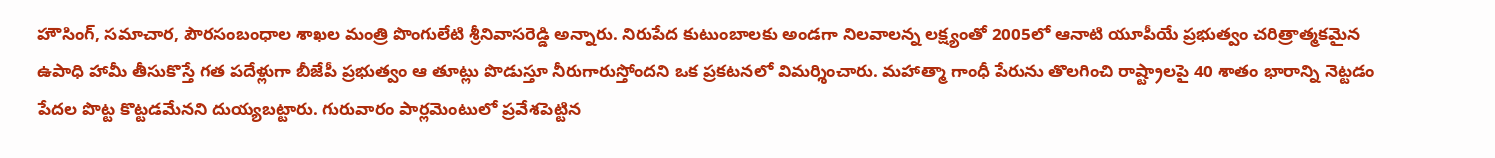హౌసింగ్‌, సమాచార, పౌరసంబంధాల శాఖల మంత్రి పొంగులేటి శ్రీనివాసరెడ్డి అన్నారు. నిరుపేద కుటుంబాలకు అండగా నిలవాలన్న లక్ష్యంతో 2005లో ఆనాటి యూపీయే ప్రభుత్వం చరిత్రాత్మకమైన ఉపాధి హామీ తీసుకొస్తే గత పదేళ్లుగా బీజేపీ ప్రభుత్వం ఆ తూట్లు పొడుస్తూ నీరుగారుస్తోందని ఒక ప్రకటనలో విమర్శించారు. మహాత్మా గాంధీ పేరును తొలగించి రాష్ట్రాలపై 40 శాతం భారాన్ని నెట్టడం పేదల పొట్ట కొట్టడమేనని దుయ్యబట్టారు. గురువారం పార్లమెంటులో ప్రవేశపెట్టిన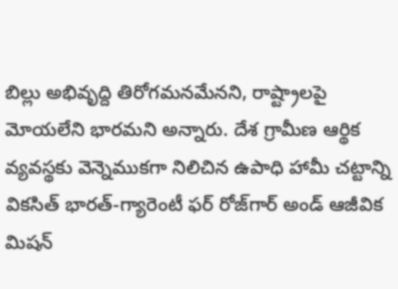బిల్లు అభివృద్ది తిరోగమనమేనని, రాష్ట్రాలపై మోయలేని భారమని అన్నారు. దేశ గ్రామీణ ఆర్థిక వ్యవస్థకు వెన్నెముకగా నిలిచిన ఉపాధి హామీ చట్టాన్ని వికసిత్‌ భారత్‌-గ్యారెంటీ ఫర్‌ రోజ్‌గార్‌ అండ్‌ ఆజీవిక మిషన్‌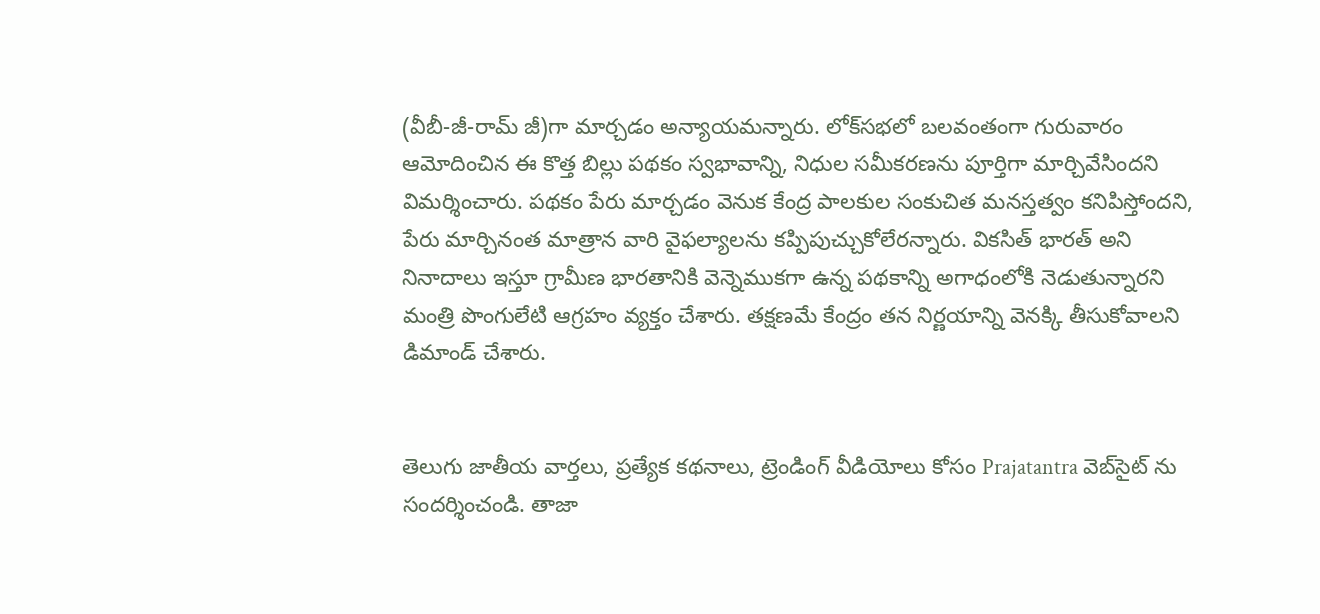(వీబీ-జీ-రామ్‌ జీ)గా మార్చడం అన్యాయమన్నారు. లోక్‌సభలో బలవంతంగా గురువారం ఆమోదించిన ఈ కొత్త బిల్లు పథకం స్వభావాన్ని, నిధుల సమీకరణను పూర్తిగా మార్చివేసిందని విమర్శించారు. పథకం పేరు మార్చడం వెనుక కేంద్ర పాలకుల సంకుచిత మనస్తత్వం కనిపిస్తోందని, పేరు మార్చినంత మాత్రాన వారి వైఫల్యాలను కప్పిపుచ్చుకోలేరన్నారు. వికసిత్‌ భారత్‌ అని నినాదాలు ఇస్తూ గ్రామీణ భారతానికి వెన్నెముకగా ఉన్న పథకాన్ని అగాధంలోకి నెడుతున్నారని మంత్రి పొంగులేటి ఆగ్రహం వ్యక్తం చేశారు. తక్షణమే కేంద్రం తన నిర్ణయాన్ని వెనక్కి తీసుకోవాలని డిమాండ్‌ చేశారు.


తెలుగు జాతీయ వార్తలు, ప్రత్యేక కథనాలు, ట్రెండింగ్ వీడియోలు కోసం Prajatantra వెబ్‌సైట్ ను సందర్శించండి. తాజా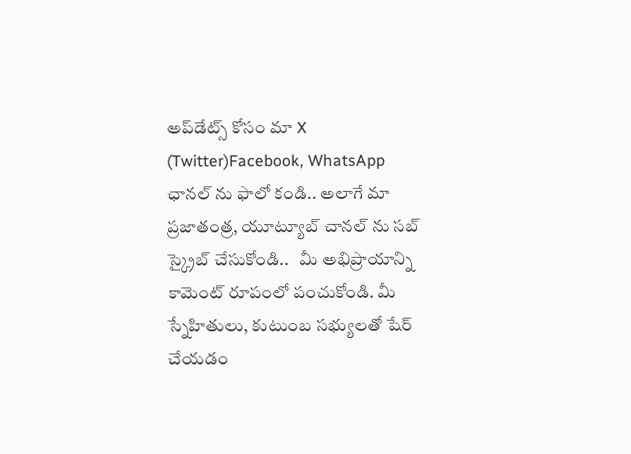అప్‌డేట్స్ కోసం మా X (Twitter)Facebook, WhatsApp ఛానల్ ను ఫాలో కండి.. అలాగే మా ప్రజాతంత్ర, యూట్యూబ్ చానల్ ను సబ్ స్క్రైబ్ చేసుకోండి..   మీ అభిప్రాయాన్ని కామెంట్ రూపంలో పంచుకోండి. మీ స్నేహితులు, కుటుంబ సభ్యులతో షేర్ చేయడం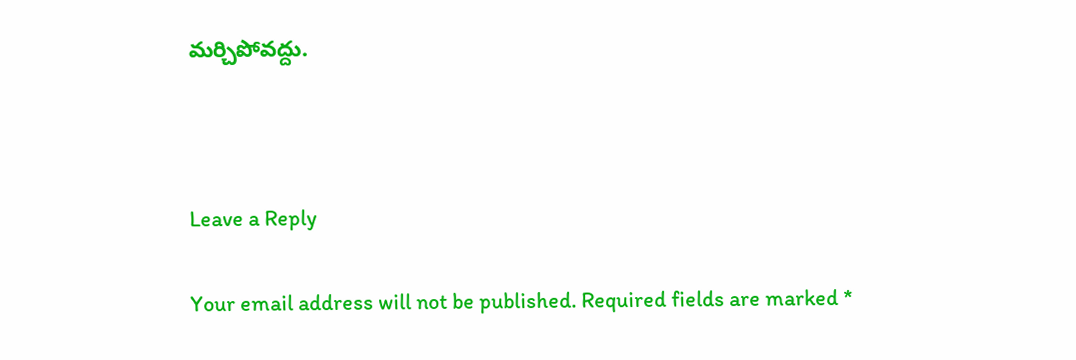మర్చిపోవద్దు.



Leave a Reply

Your email address will not be published. Required fields are marked *